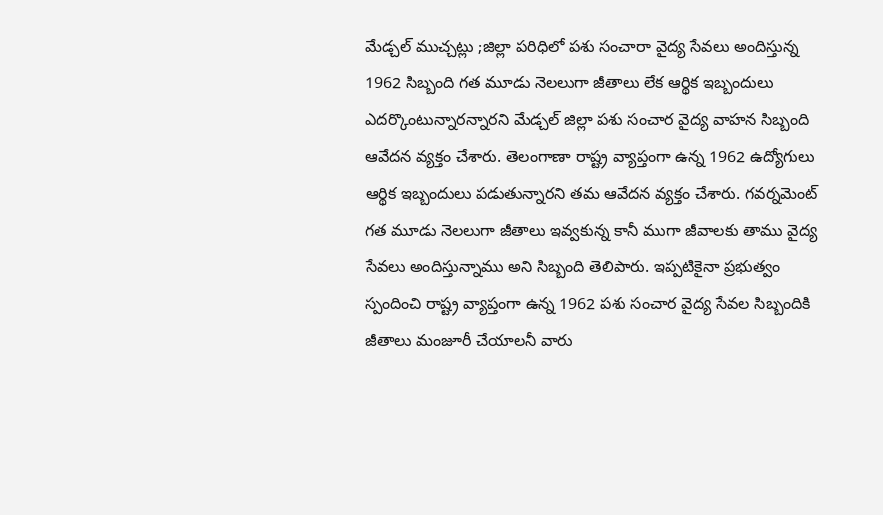మేడ్చల్ ముచ్చట్లు ;జిల్లా పరిధిలో పశు సంచారా వైద్య సేవలు అందిస్తున్న 1962 సిబ్బంది గత మూడు నెలలుగా జీతాలు లేక ఆర్థిక ఇబ్బందులు ఎదర్కొంటున్నారన్నారని మేడ్చల్ జిల్లా పశు సంచార వైద్య వాహన సిబ్బంది ఆవేదన వ్యక్తం చేశారు. తెలంగాణా రాష్ట్ర వ్యాప్తంగా ఉన్న 1962 ఉద్యోగులు ఆర్థిక ఇబ్బందులు పడుతున్నారని తమ ఆవేదన వ్యక్తం చేశారు. గవర్నమెంట్ గత మూడు నెలలుగా జీతాలు ఇవ్వకున్న కానీ ముగా జీవాలకు తాము వైద్య సేవలు అందిస్తున్నాము అని సిబ్బంది తెలిపారు. ఇప్పటికైనా ప్రభుత్వం స్పందించి రాష్ట్ర వ్యాప్తంగా ఉన్న 1962 పశు సంచార వైద్య సేవల సిబ్బందికి జీతాలు మంజూరీ చేయాలనీ వారు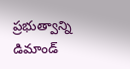ప్రభుత్వాన్ని డిమాండ్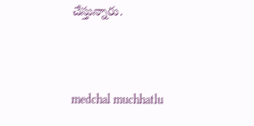చేస్తున్నారు.



medchal muchhatlu